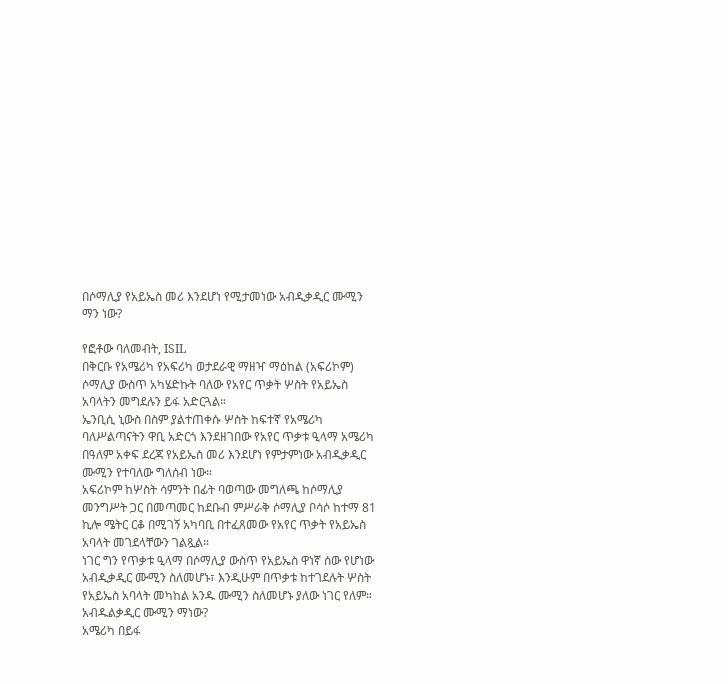በሶማሊያ የአይኤስ መሪ እንደሆነ የሚታመነው አብዲቃዲር ሙሚን ማን ነው?

የፎቶው ባለመብት, ISIL
በቅርቡ የአሜሪካ የአፍሪካ ወታደራዊ ማዘዣ ማዕከል (አፍሪኮም) ሶማሊያ ውስጥ አካሄድኩት ባለው የአየር ጥቃት ሦስት የአይኤስ አባላትን መግደሉን ይፋ አድርጓል።
ኤንቢሲ ኒውስ በስም ያልተጠቀሱ ሦስት ከፍተኛ የአሜሪካ ባለሥልጣናትን ዋቢ አድርጎ እንደዘገበው የአየር ጥቃቱ ዒላማ አሜሪካ በዓለም አቀፍ ደረጃ የአይኤስ መሪ እንደሆነ የምታምነው አብዲቃዲር ሙሚን የተባለው ግለሰብ ነው።
አፍሪኮም ከሦስት ሳምንት በፊት ባወጣው መግለጫ ከሶማሊያ መንግሥት ጋር በመጣመር ከደቡብ ምሥራቅ ሶማሊያ ቦሳሶ ከተማ 81 ኪሎ ሜትር ርቆ በሚገኝ አካባቢ በተፈጸመው የአየር ጥቃት የአይኤስ አባላት መገደላቸውን ገልጿል።
ነገር ግን የጥቃቱ ዒላማ በሶማሊያ ውስጥ የአይኤስ ዋነኛ ሰው የሆነው አብዲቃዲር ሙሚን ስለመሆኑ፣ እንዲሁም በጥቃቱ ከተገደሉት ሦስት የአይኤስ አባላት መካከል አንዱ ሙሚን ስለመሆኑ ያለው ነገር የለም።
አብዱልቃዲር ሙሚን ማነው?
አሜሪካ በይፋ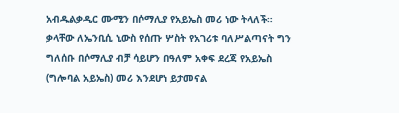አብዱልቃዲር ሙሚን በሶማሊያ የአይኤስ መሪ ነው ትላለች። ቃላቸው ለኤንቢሲ ኒውስ የሰጡ ሦስት የአገሪቱ ባለሥልጣናት ግን ግለሰቡ በሶማሊያ ብቻ ሳይሆን በዓለም አቀፍ ደረጃ የአይኤስ (ግሎባል አይኤስ) መሪ እንደሆነ ይታመናል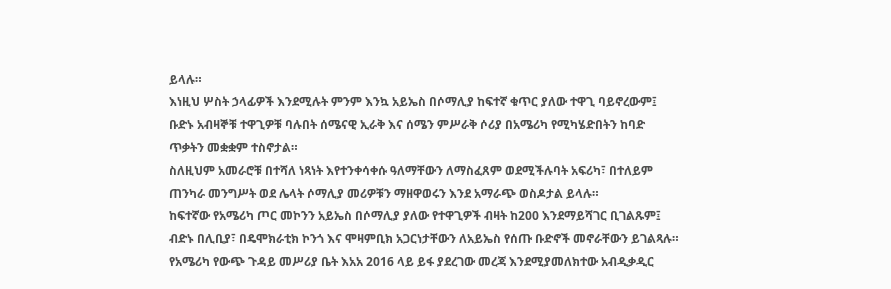ይላሉ።
እነዚህ ሦስት ኃላፊዎች እንደሚሉት ምንም እንኳ አይኤስ በሶማሊያ ከፍተኛ ቁጥር ያለው ተዋጊ ባይኖረውም፤ ቡድኑ አብዛኞቹ ተዋጊዎቹ ባሉበት ሰሜናዊ ኢራቅ እና ሰሜን ምሥራቅ ሶሪያ በአሜሪካ የሚካሄድበትን ከባድ ጥቃትን መቋቋም ተስኖታል።
ስለዚህም አመራሮቹ በተሻለ ነጻነት እየተንቀሳቀሱ ዓለማቸውን ለማስፈጸም ወደሚችሉባት አፍሪካ፣ በተለይም ጠንካራ መንግሥት ወደ ሌላት ሶማሊያ መሪዎቹን ማዘዋወሩን እንደ አማራጭ ወስዶታል ይላሉ።
ከፍተኛው የአሜሪካ ጦር መኮንን አይኤስ በሶማሊያ ያለው የተዋጊዎች ብዛት ከ200 እንደማይሻገር ቢገልጹም፤ ብድኑ በሊቢያ፣ በዴሞክራቲክ ኮንጎ እና ሞዛምቢክ አጋርነታቸውን ለአይኤስ የሰጡ ቡድኖች መኖራቸውን ይገልጻሉ።
የአሜሪካ የውጭ ጉዳይ መሥሪያ ቤት እአአ 2016 ላይ ይፋ ያደረገው መረጃ እንደሚያመለክተው አብዲቃዲር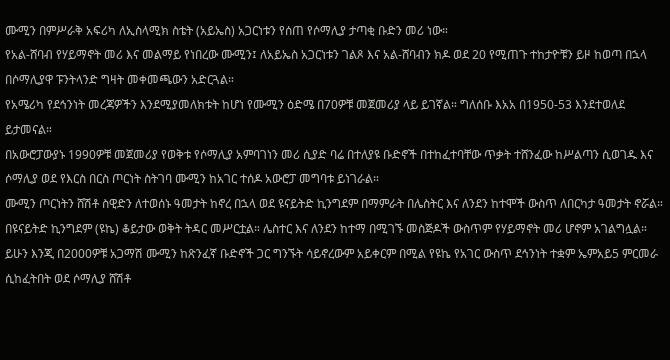ሙሚን በምሥራቅ አፍሪካ ለኢስላሚክ ስቴት (አይኤስ) አጋርነቱን የሰጠ የሶማሊያ ታጣቂ ቡድን መሪ ነው።
የአል-ሸባብ የሃይማኖት መሪ እና መልማይ የነበረው ሙሚን፤ ለአይኤስ አጋርነቱን ገልጾ እና አል-ሸባብን ክዶ ወደ 20 የሚጠጉ ተከታዮቹን ይዞ ከወጣ በኋላ በሶማሊያዋ ፑንትላንድ ግዛት መቀመጫውን አድርጓል።
የአሜሪካ የደኅንነት መረጃዎችን እንደሚያመለክቱት ከሆነ የሙሚን ዕድሜ በ70ዎቹ መጀመሪያ ላይ ይገኛል። ግለሰቡ እአአ በ1950-53 እንደተወለደ ይታመናል።
በአውሮፓውያኑ 1990ዎቹ መጀመሪያ የወቅቱ የሶማሊያ አምባገነን መሪ ሲያድ ባሬ በተለያዩ ቡድኖች በተከፈተባቸው ጥቃት ተሸንፈው ከሥልጣን ሲወገዱ እና ሶማሊያ ወደ የእርስ በርስ ጦርነት ስትገባ ሙሚን ከአገር ተሰዶ አውሮፓ መግባቱ ይነገራል።
ሙሚን ጦርነትን ሸሽቶ ስዊድን ለተወሰኑ ዓመታት ከኖረ በኋላ ወደ ዩናይትድ ኪንግደም በማምራት በሌስትር እና ለንደን ከተሞች ውስጥ ለበርካታ ዓመታት ኖሯል።
በዩናይትድ ኪንግደም (ዩኬ) ቆይታው ወቅት ትዳር መሥርቷል። ሌስተር እና ለንደን ከተማ በሚገኙ መስጅዶች ውስጥም የሃይማኖት መሪ ሆኖም አገልግሏል።
ይሁን እንጂ በ2000ዎቹ አጋማሽ ሙሚን ከጽንፈኛ ቡድኖች ጋር ግንኙት ሳይኖረውም አይቀርም በሚል የዩኬ የአገር ውስጥ ደኅንነት ተቋም ኤምአይ5 ምርመራ ሲከፈትበት ወደ ሶማሊያ ሸሽቶ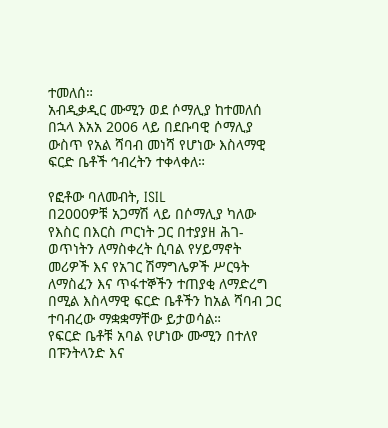ተመለሰ።
አብዲቃዲር ሙሚን ወደ ሶማሊያ ከተመለሰ በኋላ እአአ 2006 ላይ በደቡባዊ ሶማሊያ ውስጥ የአል ሻባብ መነሻ የሆነው እስላማዊ ፍርድ ቤቶች ኅብረትን ተቀላቀለ።

የፎቶው ባለመብት, ISIL
በ2000ዎቹ አጋማሽ ላይ በሶማሊያ ካለው የእስር በእርስ ጦርነት ጋር በተያያዘ ሕገ-ወጥነትን ለማስቀረት ሲባል የሃይማኖት መሪዎች እና የአገር ሽማግሌዎች ሥርዓት ለማስፈን እና ጥፋተኞችን ተጠያቂ ለማድረግ በሚል እስላማዊ ፍርድ ቤቶችን ከአል ሻባብ ጋር ተባብረው ማቋቋማቸው ይታወሳል።
የፍርድ ቤቶቹ አባል የሆነው ሙሚን በተለየ በፑንትላንድ እና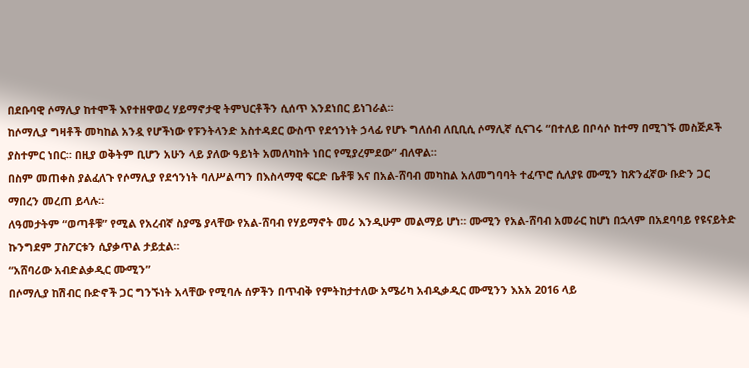በደቡባዊ ሶማሊያ ከተሞች እየተዘዋወረ ሃይማኖታዊ ትምህርቶችን ሲሰጥ እንደነበር ይነገራል።
ከሶማሊያ ግዛቶች መካከል አንዷ የሆችነው የፑንትላንድ አስተዳደር ውስጥ የደኅንነት ኃላፊ የሆኑ ግለሰብ ለቢቢሲ ሶማሊኛ ሲናገሩ “በተለይ በቦሳሶ ከተማ በሚገኙ መስጅዶች ያስተምር ነበር። በዚያ ወቅትም ቢሆን አሁን ላይ ያለው ዓይነት አመለካከት ነበር የሚያረምደው” ብለዋል።
በስም መጠቀስ ያልፈለጉ የሶማሊያ የደኅንነት ባለሥልጣን በእስላማዊ ፍርድ ቤቶቹ እና በአል-ሸባብ መካከል አለመግባባት ተፈጥሮ ሲለያዩ ሙሚን ከጽንፈኛው ቡድን ጋር ማበረን መረጠ ይላሉ።
ለዓመታትም “ወጣቶቹ” የሚል የአረብኛ ስያሜ ያላቸው የአል-ሸባብ የሃይማኖት መሪ እንዲሁም መልማይ ሆነ። ሙሚን የአል-ሸባብ አመራር ከሆነ በኋላም በአደባባይ የዩናይትድ ኩንግደም ፓስፖርቱን ሲያቃጥል ታይቷል።
“አሸባሪው አብድልቃዲር ሙሚን”
በሶማሊያ ከሽብር ቡድኖች ጋር ግንኙነት አላቸው የሚባሉ ሰዎችን በጥብቅ የምትከታተለው አሜሪካ አብዲቃዲር ሙሚንን እአአ 2016 ላይ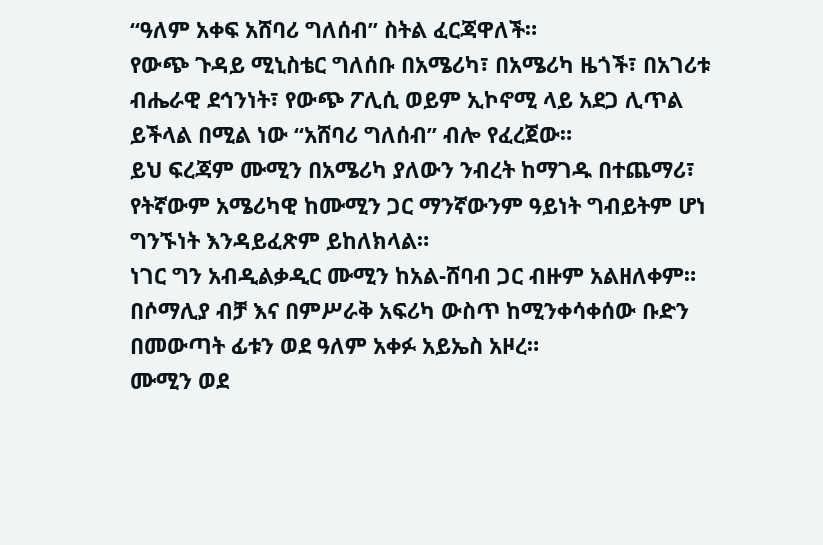“ዓለም አቀፍ አሸባሪ ግለሰብ” ስትል ፈርጃዋለች።
የውጭ ጉዳይ ሚኒስቴር ግለሰቡ በአሜሪካ፣ በአሜሪካ ዜጎች፣ በአገሪቱ ብሔራዊ ደኅንነት፣ የውጭ ፖሊሲ ወይም ኢኮኖሚ ላይ አደጋ ሊጥል ይችላል በሚል ነው “አሸባሪ ግለሰብ” ብሎ የፈረጀው።
ይህ ፍረጃም ሙሚን በአሜሪካ ያለውን ንብረት ከማገዱ በተጨማሪ፣ የትኛውም አሜሪካዊ ከሙሚን ጋር ማንኛውንም ዓይነት ግብይትም ሆነ ግንኙነት እንዳይፈጽም ይከለክላል።
ነገር ግን አብዲልቃዲር ሙሚን ከአል-ሸባብ ጋር ብዙም አልዘለቀም። በሶማሊያ ብቻ እና በምሥራቅ አፍሪካ ውስጥ ከሚንቀሳቀሰው ቡድን በመውጣት ፊቱን ወደ ዓለም አቀፉ አይኤስ አዞረ።
ሙሚን ወደ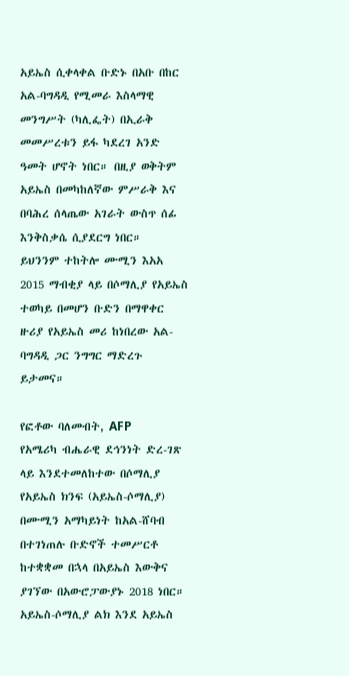አይኤስ ሲቀላቀል ቡድኑ በአቡ በከር አል-ባግዳዲ የሚመራ እስላማዊ መንግሥት (ካሊፌት) በኢራቅ መመሥረቱን ይፋ ካደረገ አንድ ዓመት ሆኖት ነበር። በዚያ ወቅትም አይኤስ በመካከለኛው ምሥራቅ እና በባሕረ ሰላጤው አገራት ውስጥ ሰፊ እንቅስቃሴ ሲያደርግ ነበር።
ይህንንም ተከትሎ ሙሚን እአአ 2015 ማብቂያ ላይ በሶማሊያ የአይኤስ ተወካይ በመሆን ቡድን በማዋቀር ዙሪያ የአይኤስ መሪ ከነበረው አል-ባግዳዲ ጋር ንግግር ማድረጉ ይታመና።

የፎቶው ባለመብት, AFP
የአሜሪካ ብሔራዊ ደኅንነት ድረ-ገጽ ላይ እንደተመለከተው በሶማሊያ የአይኤስ ክንፍ (አይኤስ-ሶማሊያ) በሙሚን አማካይነት ከአል-ሸባብ በተገነጠሉ ቡድኖች ተመሥርቶ ከተቋቋመ በኋላ በአይኤስ እውቅና ያገኘው በአውሮፓውያኑ 2018 ነበር።
አይኤስ-ሶማሊያ ልክ እንደ አይኤስ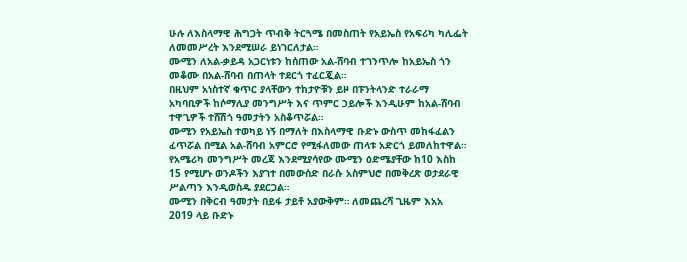ሁሉ ለእስላማዊ ሕግጋት ጥብቅ ትርጓሜ በመስጠት የአይኤስ የአፍሪካ ካሊፌት ለመመሥረት እንደሚሠራ ይነገርለታል።
ሙሚን ለአል-ቃይዳ አጋርነቱን ከሰጠው አል-ሸባብ ተገንጥሎ ከአይኤስ ጎን መቆሙ በአል-ሸባብ በጠላት ተደርጎ ተፈርጇል።
በዚህም አነስተኛ ቁጥር ያላቸውን ተከታዮቹን ይዞ በፑንትላንድ ተራራማ አካባቢዎች ከሶማሊያ መንግሥት እና ጥምር ኃይሎች እንዲሁም ከአል-ሸባብ ተዋጊዎች ተሸሽጎ ዓመታትን አስቆጥሯል።
ሙሚን የአይኤስ ተወካይ ነኝ በማለት በእስላማዊ ቡድኑ ውስጥ መከፋፈልን ፈጥሯል በሚል አል-ሸባብ አምርሮ የሚፋለመው ጠላቱ አድርጎ ይመለከተዋል።
የአሜሪካ መንግሥት መረጃ እንደሚያሳየው ሙሚን ዕድሜያቸው ከ10 እስከ 15 የሚሆኑ ወንዶችን እያገተ በመውሰድ በራሱ አስምህሮ በመቅረጽ ወታደራዊ ሥልጣን እንዲወስዱ ያደርጋል።
ሙሚን በቅርብ ዓመታት በይፋ ታይቶ አያውቅም። ለመጨረሻ ጊዜም እአአ 2019 ላይ ቡድኑ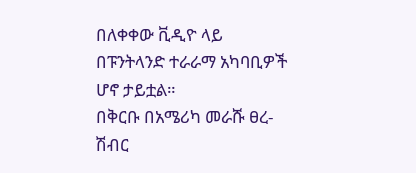በለቀቀው ቪዲዮ ላይ በፑንትላንድ ተራራማ አካባቢዎች ሆኖ ታይቷል።
በቅርቡ በአሜሪካ መራሹ ፀረ-ሽብር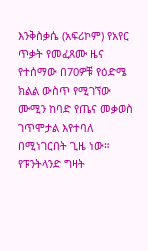እንቅስቃሴ (አፍሪኮም) የአየር ጥቃት የመፈጸሙ ዜና የተሰማው በ70ዎቹ የዕድሜ ክልል ውስጥ የሚገኘው ሙሚን ከባድ የጤና መቃወስ ገጥሞታል እየተባለ በሚነገርበት ጊዜ ነው።
የፑንትላንድ ግዛት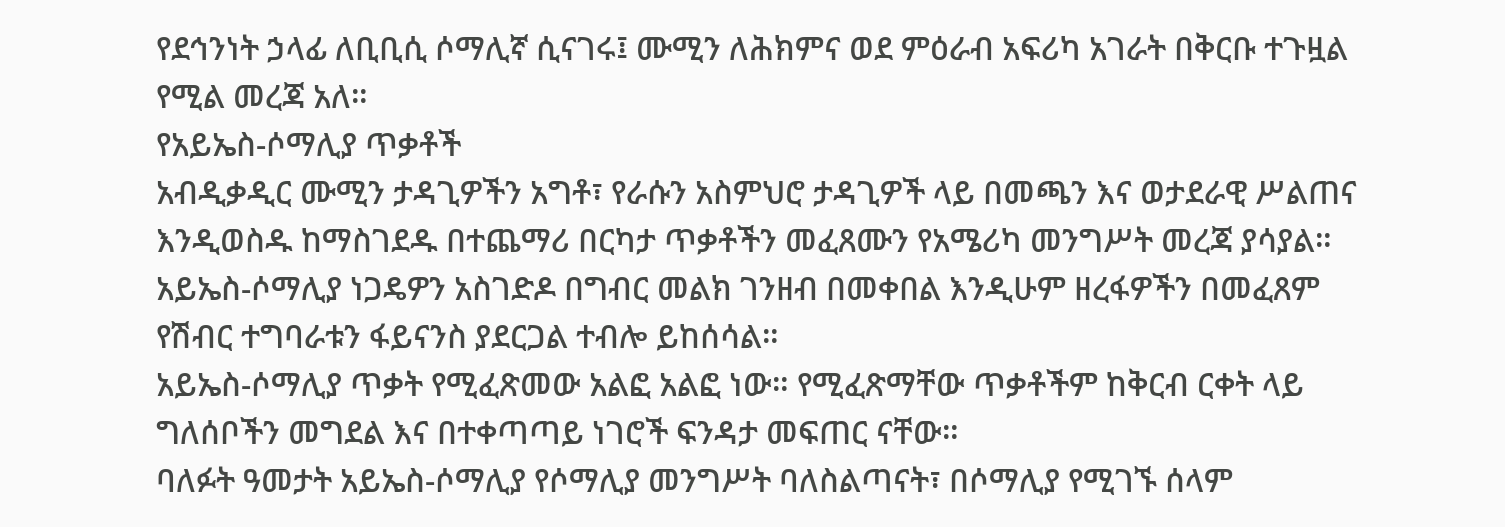የደኅንነት ኃላፊ ለቢቢሲ ሶማሊኛ ሲናገሩ፤ ሙሚን ለሕክምና ወደ ምዕራብ አፍሪካ አገራት በቅርቡ ተጉዟል የሚል መረጃ አለ።
የአይኤስ-ሶማሊያ ጥቃቶች
አብዲቃዲር ሙሚን ታዳጊዎችን አግቶ፣ የራሱን አስምህሮ ታዳጊዎች ላይ በመጫን እና ወታደራዊ ሥልጠና እንዲወስዱ ከማስገደዱ በተጨማሪ በርካታ ጥቃቶችን መፈጸሙን የአሜሪካ መንግሥት መረጃ ያሳያል።
አይኤስ-ሶማሊያ ነጋዴዎን አስገድዶ በግብር መልክ ገንዘብ በመቀበል እንዲሁም ዘረፋዎችን በመፈጸም የሽብር ተግባራቱን ፋይናንስ ያደርጋል ተብሎ ይከሰሳል።
አይኤስ-ሶማሊያ ጥቃት የሚፈጽመው አልፎ አልፎ ነው። የሚፈጽማቸው ጥቃቶችም ከቅርብ ርቀት ላይ ግለሰቦችን መግደል እና በተቀጣጣይ ነገሮች ፍንዳታ መፍጠር ናቸው።
ባለፉት ዓመታት አይኤስ-ሶማሊያ የሶማሊያ መንግሥት ባለስልጣናት፣ በሶማሊያ የሚገኙ ሰላም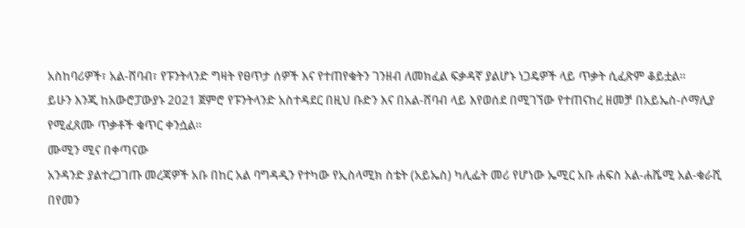አስከባሪዎች፣ አል-ሸባብ፣ የፑንትላንድ ግዛት የፀጥታ ሰዎች እና የተጠየቁትን ገንዘብ ለመክፈል ፍቃዳኛ ያልሆኑ ነጋዴዎች ላይ ጥቃት ሲፈጽም ቆይቷል።
ይሁን እንጂ ከአውሮፓውያኑ 2021 ጀምሮ የፑንትላንድ አስተዳደር በዚህ ቡድን እና በአል-ሸባብ ላይ እየወሰደ በሚገኘው የተጠናከረ ዘመቻ በአይኤስ-ሶማሊያ የሚፈጸሙ ጥቃቶች ቁጥር ቀንሷል።
ሙሚን ሚና በቀጣናው
አንዳንድ ያልተረጋገጡ መረጃዎች አቡ በከር አል ባግዳዲን የተካው የኢስላሚክ ስቴት (አይኤስ) ካሊፌት መሪ የሆነው ኤሚር አቡ ሐፍስ አል-ሐሼሚ አል-ቁራሺ በየመን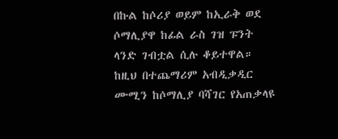በኩል ከሶሪያ ወይም ከኢራቅ ወደ ሶማሊያዋ ከፊል ራስ ገዝ ፑንት ላንድ ገብቷል ሲሉ ቆይተዋል።
ከዚህ በተጨማሪም አብዲቃዲር ሙሚን ከሶማሊያ ባሻገር የአጠቃላዩ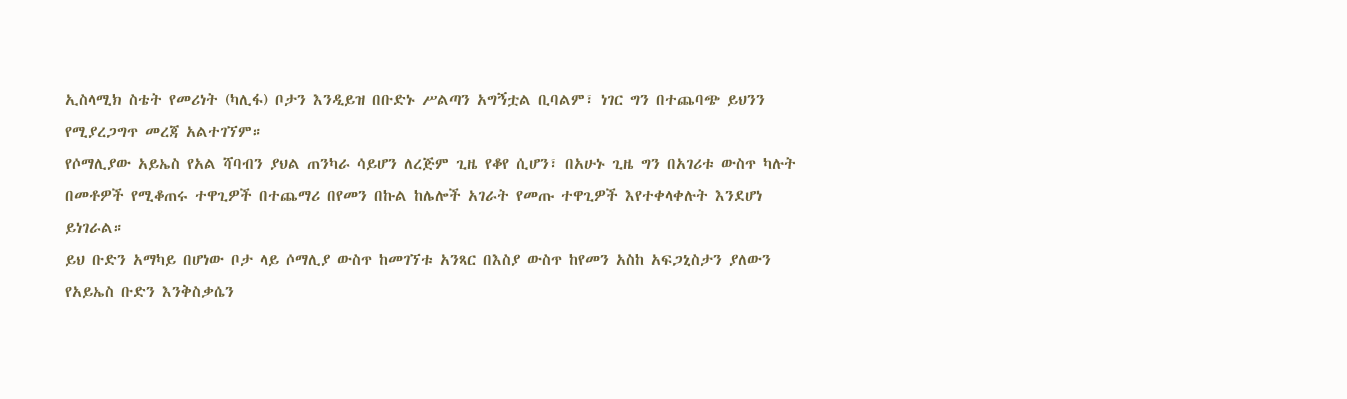ኢስላሚክ ስቴት የመሪነት (ካሊፋ) ቦታን እንዲይዝ በቡድኑ ሥልጣን አግኝቷል ቢባልም፣ ነገር ግን በተጨባጭ ይህንን የሚያረጋግጥ መረጃ አልተገኘም።
የሶማሊያው አይኤስ የአል ሻባብን ያህል ጠንካራ ሳይሆን ለረጅም ጊዜ የቆየ ሲሆን፣ በአሁኑ ጊዜ ግን በአገሪቱ ውስጥ ካሉት በመቶዎች የሚቆጠሩ ተዋጊዎች በተጨማሪ በየመን በኩል ከሌሎች አገራት የመጡ ተዋጊዎች እየተቀላቀሉት እንደሆነ ይነገራል።
ይህ ቡድን አማካይ በሆነው ቦታ ላይ ሶማሊያ ውስጥ ከመገኘቱ አንጻር በእስያ ውስጥ ከየመን አስከ አፍጋኒስታን ያለውን የአይኤስ ቡድን እንቅስቃሴን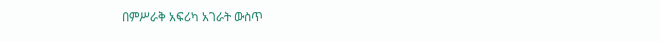በምሥራቅ አፍሪካ አገራት ውስጥ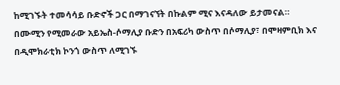ከሚገኙት ተመሳሳይ ቡድኖች ጋር በማገናኘት በኩልም ሚና እናዳለው ይታመናል።
በሙሚን የሚመራው አይኤስ-ሶማሊያ ቡድን በአፍሪካ ውስጥ በሶማሊያ፣ በሞዛምቢክ እና በዲሞክራቲክ ኮንጎ ውስጥ ለሚገኙ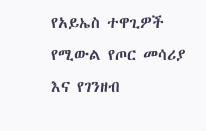የአይኤስ ተዋጊዎች የሚውል የጦር መሳሪያ እና የገንዘብ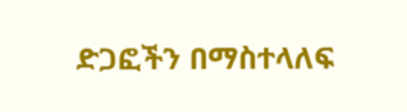ድጋፎችን በማስተላለፍ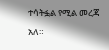ተሳትፏል የሚል መረጃ አለ።